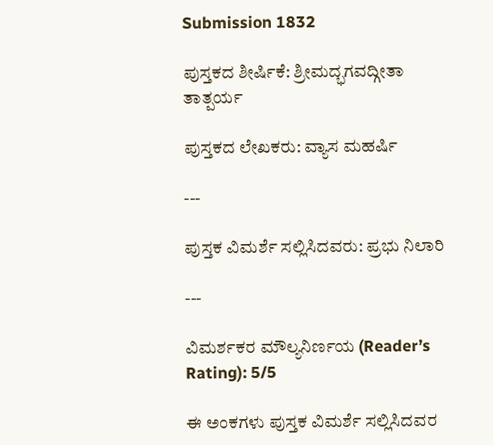Submission 1832

ಪುಸ್ತಕದ ಶೀರ್ಷಿಕೆ: ಶ್ರೀಮದ್ಭಗವದ್ಗೀತಾ ತಾತ್ಪರ್ಯ

ಪುಸ್ತಕದ ಲೇಖಕರು: ವ್ಯಾಸ ಮಹರ್ಷಿ

---

ಪುಸ್ತಕ ವಿಮರ್ಶೆ ಸಲ್ಲಿಸಿದವರು: ಪ್ರಭು ನಿಲಾರಿ

---

ವಿಮರ್ಶಕರ ಮೌಲ್ಯನಿರ್ಣಯ (Reader’s Rating): 5/5

ಈ ಅಂಕಗಳು ಪುಸ್ತಕ ವಿಮರ್ಶೆ ಸಲ್ಲಿಸಿದವರ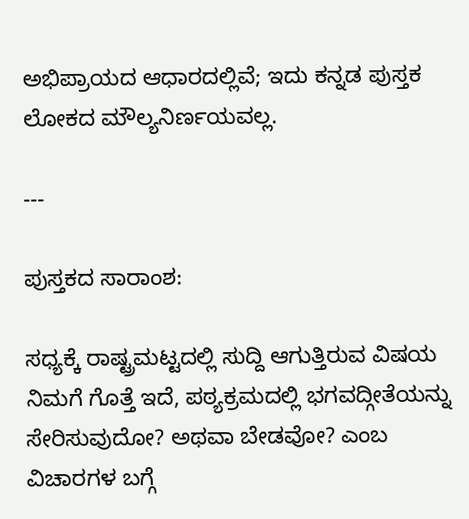ಅಭಿಪ್ರಾಯದ ಆಧಾರದಲ್ಲಿವೆ; ಇದು ಕನ್ನಡ ಪುಸ್ತಕ ಲೋಕದ ಮೌಲ್ಯನಿರ್ಣಯವಲ್ಲ.

---

ಪುಸ್ತಕದ ಸಾರಾಂಶ:

ಸಧ್ಯಕ್ಕೆ ರಾಷ್ಟ್ರಮಟ್ಟದಲ್ಲಿ ಸುದ್ದಿ ಆಗುತ್ತಿರುವ ವಿಷಯ ನಿಮಗೆ ಗೊತ್ತೆ ಇದೆ, ಪಠ್ಯಕ್ರಮದಲ್ಲಿ ಭಗವದ್ಗೀತೆಯನ್ನು ಸೇರಿಸುವುದೋ? ಅಥವಾ ಬೇಡವೋ? ಎಂಬ ವಿಚಾರಗಳ ಬಗ್ಗೆ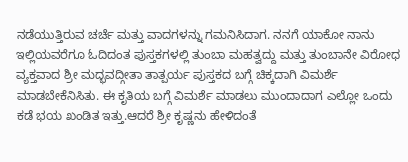ನಡೆಯುತ್ತಿರುವ ಚರ್ಚೆ ಮತ್ತು ವಾದಗಳನ್ನು ಗಮನಿಸಿದಾಗ. ನನಗೆ ಯಾಕೋ ನಾನು ಇಲ್ಲಿಯವರೆಗೂ ಓದಿದಂತ ಪುಸ್ತಕಗಳಲ್ಲಿ ತುಂಬಾ ಮಹತ್ವದ್ದು ಮತ್ತು ತುಂಬಾನೇ ವಿರೋಧ ವ್ಯಕ್ತವಾದ ಶ್ರೀ ಮದ್ಭವದ್ಗೀತಾ ತಾತ್ಪರ್ಯ ಪುಸ್ತಕದ ಬಗ್ಗೆ ಚಿಕ್ಕದಾಗಿ ವಿಮರ್ಶೆ ಮಾಡಬೇಕೆನಿಸಿತು. ಈ ಕೃತಿಯ ಬಗ್ಗೆ ವಿಮರ್ಶೆ ಮಾಡಲು ಮುಂದಾದಾಗ ಎಲ್ಲೋ ಒಂದು ಕಡೆ ಭಯ ಖಂಡಿತ ಇತ್ತು.ಆದರೆ ಶ್ರೀ ಕೃಷ್ಣನು ಹೇಳಿದಂತೆ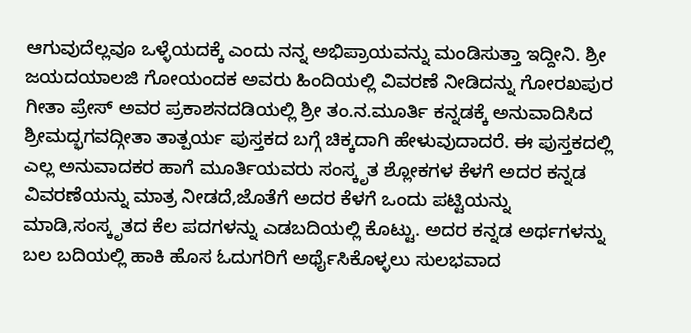ಆಗುವುದೆಲ್ಲವೂ ಒಳ್ಳೆಯದಕ್ಕೆ ಎಂದು ನನ್ನ ಅಭಿಪ್ರಾಯವನ್ನು ಮಂಡಿಸುತ್ತಾ ಇದ್ದೀನಿ. ಶ್ರೀ ಜಯದಯಾಲಜಿ ಗೋಯಂದಕ ಅವರು ಹಿಂದಿಯಲ್ಲಿ ವಿವರಣೆ ನೀಡಿದನ್ನು ಗೋರಖಪುರ ಗೀತಾ ಪ್ರೇಸ್ ಅವರ ಪ್ರಕಾಶನದಡಿಯಲ್ಲಿ ಶ್ರೀ ತಂ.ನ.ಮೂರ್ತಿ ಕನ್ನಡಕ್ಕೆ ಅನುವಾದಿಸಿದ ಶ್ರೀಮದ್ಭಗವದ್ಗೀತಾ ತಾತ್ಪರ್ಯ ಪುಸ್ತಕದ ಬಗ್ಗೆ ಚಿಕ್ಕದಾಗಿ ಹೇಳುವುದಾದರೆ. ಈ ಪುಸ್ತಕದಲ್ಲಿ ಎಲ್ಲ ಅನುವಾದಕರ ಹಾಗೆ ಮೂರ್ತಿಯವರು ಸಂಸ್ಕೃತ ಶ್ಲೋಕಗಳ ಕೆಳಗೆ ಅದರ ಕನ್ನಡ ವಿವರಣೆಯನ್ನು ಮಾತ್ರ ನೀಡದೆ,ಜೊತೆಗೆ ಅದರ ಕೆಳಗೆ ಒಂದು ಪಟ್ಟಿಯನ್ನು ಮಾಡಿ,ಸಂಸ್ಕೃತದ ಕೆಲ ಪದಗಳನ್ನು ಎಡಬದಿಯಲ್ಲಿ ಕೊಟ್ಟು. ಅದರ ಕನ್ನಡ ಅರ್ಥಗಳನ್ನು ಬಲ ಬದಿಯಲ್ಲಿ ಹಾಕಿ ಹೊಸ ಓದುಗರಿಗೆ ಅರ್ಥೈಸಿಕೊಳ್ಳಲು ಸುಲಭವಾದ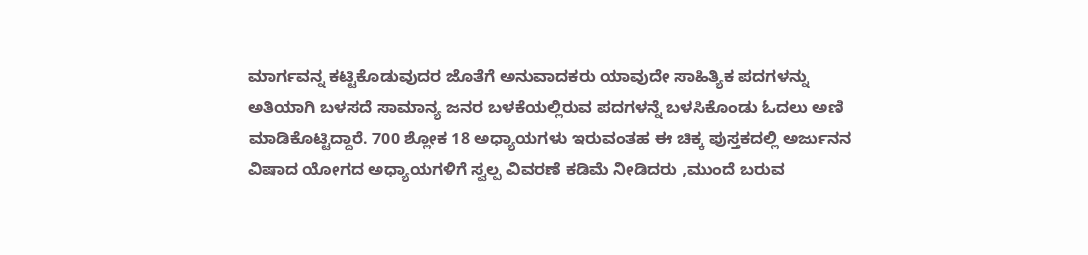ಮಾರ್ಗವನ್ನ ಕಟ್ಟಿಕೊಡುವುದರ ಜೊತೆಗೆ ಅನುವಾದಕರು ಯಾವುದೇ ಸಾಹಿತ್ಯಿಕ ಪದಗಳನ್ನು ಅತಿಯಾಗಿ ಬಳಸದೆ ಸಾಮಾನ್ಯ ಜನರ ಬಳಕೆಯಲ್ಲಿರುವ ಪದಗಳನ್ನೆ ಬಳಸಿಕೊಂಡು ಓದಲು ಅಣಿ ಮಾಡಿಕೊಟ್ಟಿದ್ದಾರೆ. 700 ಶ್ಲೋಕ 18 ಅಧ್ಯಾಯಗಳು ಇರುವಂತಹ ಈ ಚಿಕ್ಕ ಪುಸ್ತಕದಲ್ಲಿ ಅರ್ಜುನನ ವಿಷಾದ ಯೋಗದ ಅಧ್ಯಾಯಗಳಿಗೆ ಸ್ವಲ್ಪ ವಿವರಣೆ ಕಡಿಮೆ ನೀಡಿದರು ,ಮುಂದೆ ಬರುವ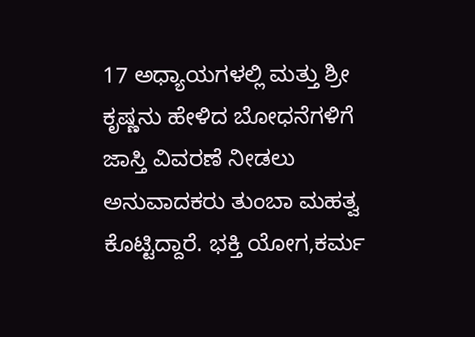17 ಅಧ್ಯಾಯಗಳಲ್ಲಿ ಮತ್ತು ಶ್ರೀ ಕೃಷ್ಣನು ಹೇಳಿದ ಬೋಧನೆಗಳಿಗೆ ಜಾಸ್ತಿ ವಿವರಣೆ ನೀಡಲು ಅನುವಾದಕರು ತುಂಬಾ ಮಹತ್ವ ಕೊಟ್ಟಿದ್ದಾರೆ. ಭಕ್ತಿ ಯೋಗ,ಕರ್ಮ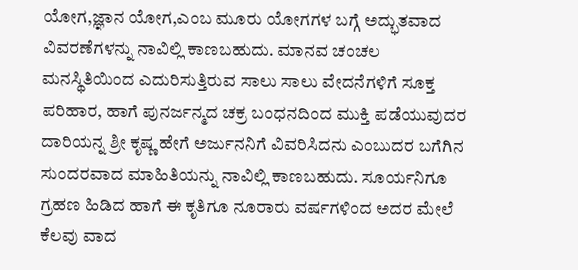ಯೋಗ,ಜ್ಞಾನ ಯೋಗ,ಎಂಬ ಮೂರು ಯೋಗಗಳ ಬಗ್ಗೆ ಅದ್ಭುತವಾದ ವಿವರಣೆಗಳನ್ನು ನಾವಿಲ್ಲಿ ಕಾಣಬಹುದು. ಮಾನವ ಚಂಚಲ ಮನಸ್ಥಿತಿಯಿಂದ ಎದುರಿಸುತ್ತಿರುವ ಸಾಲು ಸಾಲು ವೇದನೆಗಳಿಗೆ ಸೂಕ್ತ ಪರಿಹಾರ, ಹಾಗೆ ಪುನರ್ಜನ್ಮದ ಚಕ್ರ ಬಂಧನದಿಂದ ಮುಕ್ತಿ ಪಡೆಯುವುದರ ದಾರಿಯನ್ನ ಶ್ರೀ ಕೃಷ್ಣ ಹೇಗೆ ಅರ್ಜುನನಿಗೆ ವಿವರಿಸಿದನು ಎಂಬುದರ ಬಗೆಗಿನ ಸುಂದರವಾದ ಮಾಹಿತಿಯನ್ನು ನಾವಿಲ್ಲಿ ಕಾಣಬಹುದು. ಸೂರ್ಯನಿಗೂ ಗ್ರಹಣ ಹಿಡಿದ ಹಾಗೆ ಈ ಕೃತಿಗೂ ನೂರಾರು ವರ್ಷಗಳಿಂದ ಅದರ ಮೇಲೆ ಕೆಲವು ವಾದ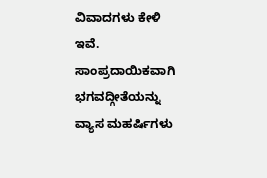ವಿವಾದಗಳು ಕೇಳಿ ಇವೆ. ಸಾಂಪ್ರದಾಯಿಕವಾಗಿ ಭಗವದ್ಗೀತೆಯನ್ನು ವ್ಯಾಸ ಮಹರ್ಷಿಗಳು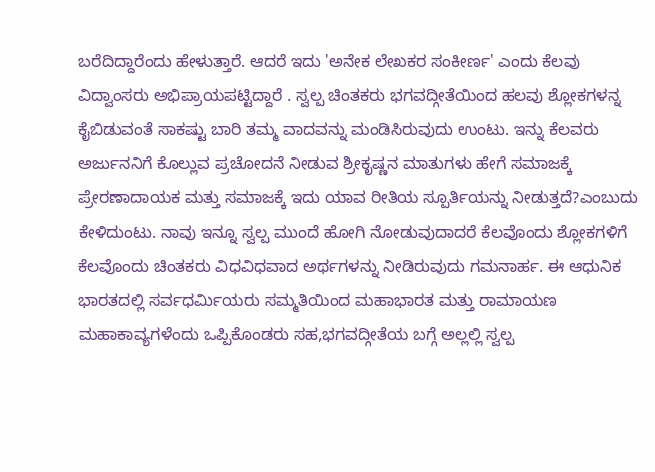ಬರೆದಿದ್ದಾರೆಂದು ಹೇಳುತ್ತಾರೆ. ಆದರೆ ಇದು 'ಅನೇಕ ಲೇಖಕರ ಸಂಕೀರ್ಣ' ಎಂದು ಕೆಲವು ವಿದ್ವಾಂಸರು ಅಭಿಪ್ರಾಯಪಟ್ಟಿದ್ದಾರೆ . ಸ್ವಲ್ಪ ಚಿಂತಕರು ಭಗವದ್ಗೀತೆಯಿಂದ ಹಲವು ಶ್ಲೋಕಗಳನ್ನ ಕೈಬಿಡುವಂತೆ ಸಾಕಷ್ಟು ಬಾರಿ ತಮ್ಮ ವಾದವನ್ನು ಮಂಡಿಸಿರುವುದು ಉಂಟು. ಇನ್ನು ಕೆಲವರು ಅರ್ಜುನನಿಗೆ ಕೊಲ್ಲುವ ಪ್ರಚೋದನೆ ನೀಡುವ ಶ್ರೀಕೃಷ್ಣನ ಮಾತುಗಳು ಹೇಗೆ ಸಮಾಜಕ್ಕೆ ಪ್ರೇರಣಾದಾಯಕ ಮತ್ತು ಸಮಾಜಕ್ಕೆ ಇದು ಯಾವ ರೀತಿಯ ಸ್ಪೂರ್ತಿಯನ್ನು ನೀಡುತ್ತದೆ?ಎಂಬುದು ಕೇಳಿದುಂಟು. ನಾವು ಇನ್ನೂ ಸ್ವಲ್ಪ ಮುಂದೆ ಹೋಗಿ ನೋಡುವುದಾದರೆ ಕೆಲವೊಂದು ಶ್ಲೋಕಗಳಿಗೆ ಕೆಲವೊಂದು ಚಿಂತಕರು ವಿಧವಿಧವಾದ ಅರ್ಥಗಳನ್ನು ನೀಡಿರುವುದು ಗಮನಾರ್ಹ. ಈ ಆಧುನಿಕ ಭಾರತದಲ್ಲಿ ಸರ್ವಧರ್ಮಿಯರು ಸಮ್ಮತಿಯಿಂದ ಮಹಾಭಾರತ ಮತ್ತು ರಾಮಾಯಣ ಮಹಾಕಾವ್ಯಗಳೆಂದು ಒಪ್ಪಿಕೊಂಡರು ಸಹ,ಭಗವದ್ಗೀತೆಯ ಬಗ್ಗೆ ಅಲ್ಲಲ್ಲಿ ಸ್ವಲ್ಪ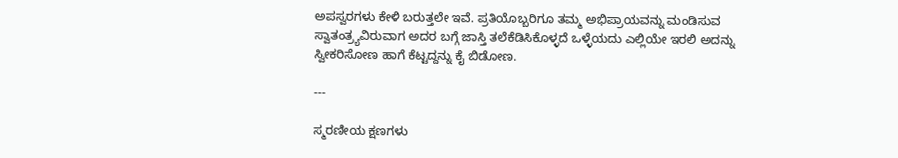ಅಪಸ್ವರಗಳು ಕೇಳಿ ಬರುತ್ತಲೇ ಇವೆ. ಪ್ರತಿಯೊಬ್ಬರಿಗೂ ತಮ್ಮ ಅಭಿಪ್ರಾಯವನ್ನು ಮಂಡಿಸುವ ಸ್ವಾತಂತ್ರ್ಯವಿರುವಾಗ ಅದರ ಬಗ್ಗೆ ಜಾಸ್ತಿ ತಲೆಕೆಡಿಸಿಕೊಳ್ಳದೆ ಒಳ್ಳೆಯದು ಎಲ್ಲಿಯೇ ಇರಲಿ ಅದನ್ನು ಸ್ವೀಕರಿಸೋಣ ಹಾಗೆ ಕೆಟ್ಟದ್ದನ್ನು ಕೈ ಬಿಡೋಣ.

---

ಸ್ಮರಣೀಯ ಕ್ಷಣಗಳು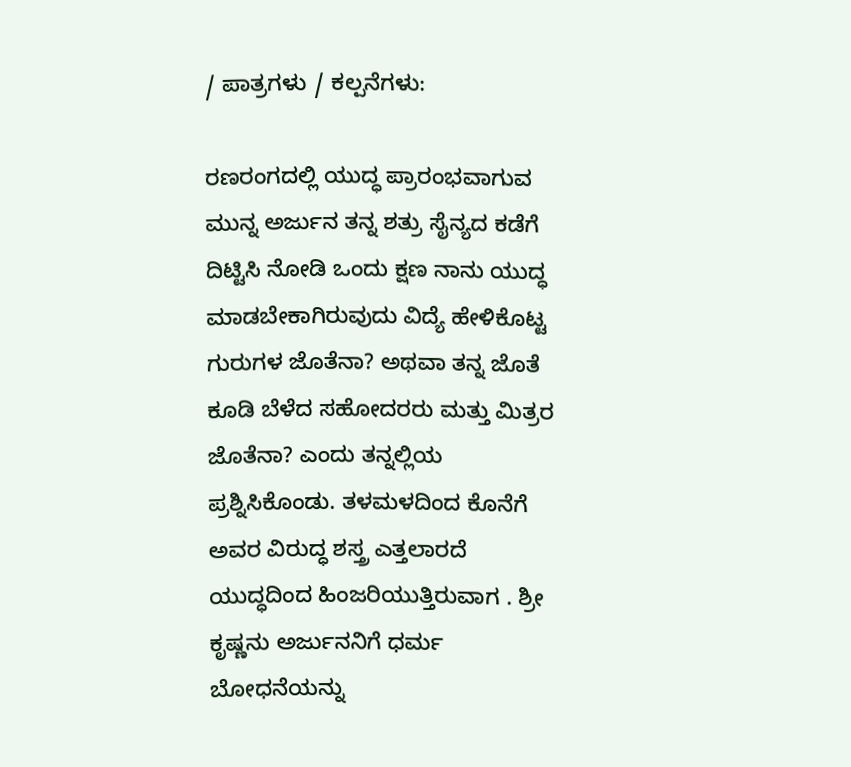/ ಪಾತ್ರಗಳು / ಕಲ್ಪನೆಗಳು:

ರಣರಂಗದಲ್ಲಿ ಯುದ್ಧ ಪ್ರಾರಂಭವಾಗುವ ಮುನ್ನ ಅರ್ಜುನ ತನ್ನ ಶತ್ರು ಸೈನ್ಯದ ಕಡೆಗೆ ದಿಟ್ಟಿಸಿ ನೋಡಿ ಒಂದು ಕ್ಷಣ ನಾನು ಯುದ್ಧ ಮಾಡಬೇಕಾಗಿರುವುದು ವಿದ್ಯೆ ಹೇಳಿಕೊಟ್ಟ ಗುರುಗಳ ಜೊತೆನಾ? ಅಥವಾ ತನ್ನ ಜೊತೆ ಕೂಡಿ ಬೆಳೆದ ಸಹೋದರರು ಮತ್ತು ಮಿತ್ರರ ಜೊತೆನಾ? ಎಂದು ತನ್ನಲ್ಲಿಯ ಪ್ರಶ್ನಿಸಿಕೊಂಡು. ತಳಮಳದಿಂದ ಕೊನೆಗೆ ಅವರ ವಿರುದ್ಧ ಶಸ್ತ್ರ ಎತ್ತಲಾರದೆ ಯುದ್ಧದಿಂದ ಹಿಂಜರಿಯುತ್ತಿರುವಾಗ . ಶ್ರೀ ಕೃಷ್ಣನು ಅರ್ಜುನನಿಗೆ ಧರ್ಮ ಬೋಧನೆಯನ್ನು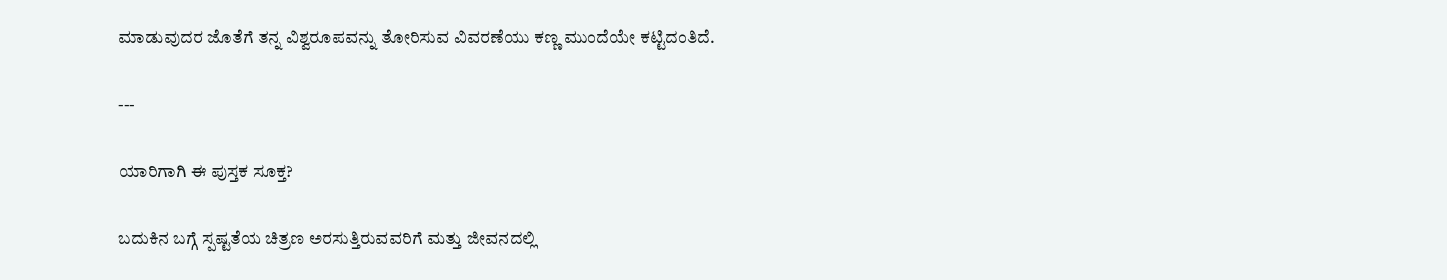ಮಾಡುವುದರ ಜೊತೆಗೆ ತನ್ನ ವಿಶ್ವರೂಪವನ್ನು ತೋರಿಸುವ ವಿವರಣೆಯು ಕಣ್ಣ ಮುಂದೆಯೇ ಕಟ್ಟಿದಂತಿದೆ.

---

ಯಾರಿಗಾಗಿ ಈ ಪುಸ್ತಕ ಸೂಕ್ತ?

ಬದುಕಿನ ಬಗ್ಗೆ ಸ್ಪಷ್ಟತೆಯ ಚಿತ್ರಣ ಅರಸುತ್ತಿರುವವರಿಗೆ ಮತ್ತು ಜೀವನದಲ್ಲಿ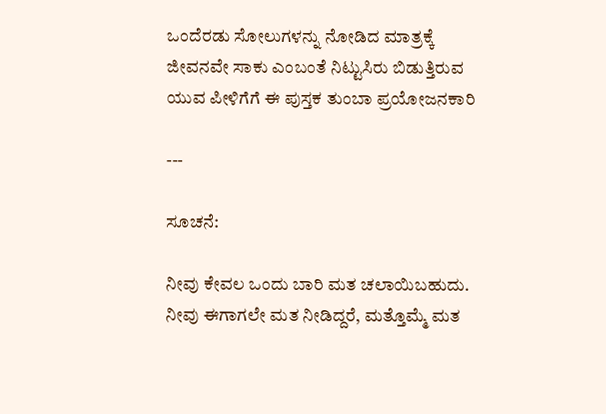ಒಂದೆರಡು ಸೋಲುಗಳನ್ನು ನೋಡಿದ ಮಾತ್ರಕ್ಕೆ ಜೀವನವೇ ಸಾಕು ಎಂಬಂತೆ ನಿಟ್ಟುಸಿರು ಬಿಡುತ್ತಿರುವ ಯುವ ಪೀಳಿಗೆಗೆ ಈ ಪುಸ್ತಕ ತುಂಬಾ ಪ್ರಯೋಜನಕಾರಿ

---

ಸೂಚನೆ:

ನೀವು ಕೇವಲ ಒಂದು ಬಾರಿ ಮತ ಚಲಾಯಿಬಹುದು. ನೀವು ಈಗಾಗಲೇ ಮತ ನೀಡಿದ್ದರೆ, ಮತ್ತೊಮ್ಮೆ ಮತ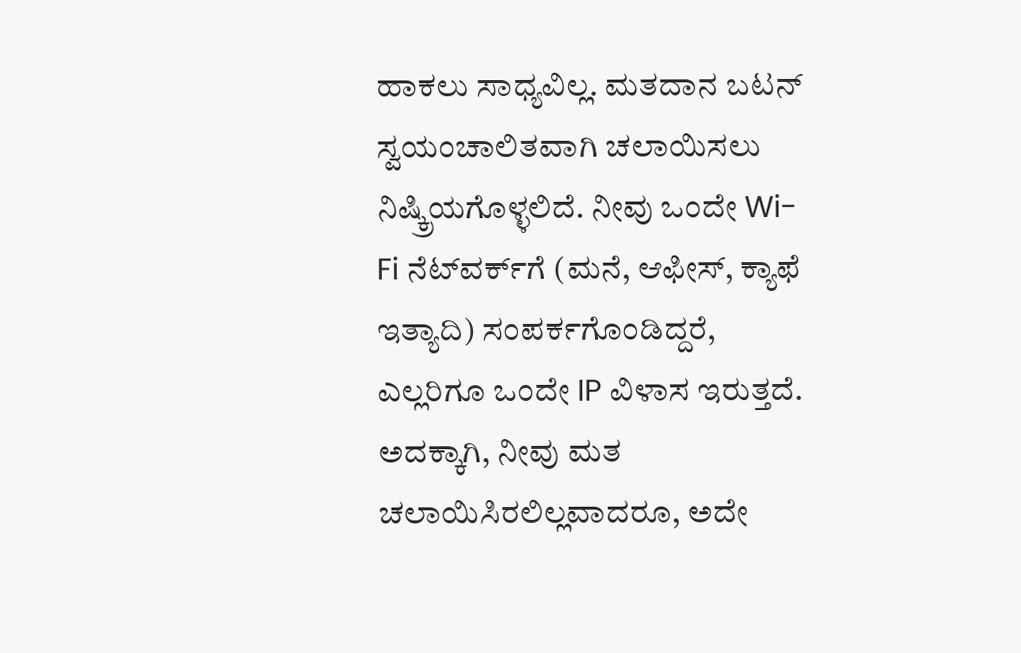ಹಾಕಲು ಸಾಧ್ಯವಿಲ್ಲ. ಮತದಾನ ಬಟನ್ ಸ್ವಯಂಚಾಲಿತವಾಗಿ ಚಲಾಯಿಸಲು ನಿಷ್ಕ್ರಿಯಗೊಳ್ಳಲಿದೆ. ನೀವು ಒಂದೇ Wi-Fi ನೆಟ್‌ವರ್ಕ್‍ಗೆ (ಮನೆ, ಆಫೀಸ್, ಕ್ಯಾಫೆ ಇತ್ಯಾದಿ) ಸಂಪರ್ಕಗೊಂಡಿದ್ದರೆ, ಎಲ್ಲರಿಗೂ ಒಂದೇ IP ವಿಳಾಸ ಇರುತ್ತದೆ. ಅದಕ್ಕಾಗಿ, ನೀವು ಮತ ಚಲಾಯಿಸಿರಲಿಲ್ಲವಾದರೂ, ಅದೇ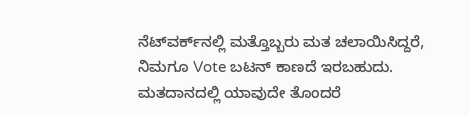ನೆಟ್‌ವರ್ಕ್‌ನಲ್ಲಿ ಮತ್ತೊಬ್ಬರು ಮತ ಚಲಾಯಿಸಿದ್ದರೆ, ನಿಮಗೂ Vote ಬಟನ್ ಕಾಣದೆ ಇರಬಹುದು. ಮತದಾನದಲ್ಲಿ ಯಾವುದೇ ತೊಂದರೆ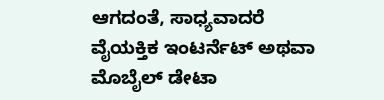ಆಗದಂತೆ, ಸಾಧ್ಯವಾದರೆ ವೈಯಕ್ತಿಕ ಇಂಟರ್ನೆಟ್ ಅಥವಾ ಮೊಬೈಲ್ ಡೇಟಾ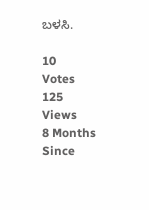ಬಳಸಿ.

10
Votes
125
Views
8 Months
Since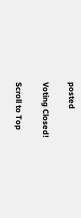posted

Voting Closed!

Scroll to Top